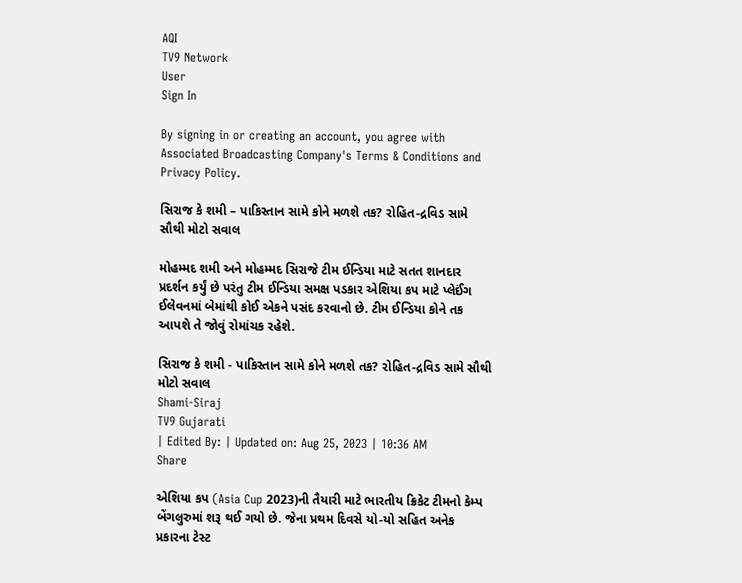AQI
TV9 Network
User
Sign In

By signing in or creating an account, you agree with Associated Broadcasting Company's Terms & Conditions and Privacy Policy.

સિરાજ કે શમી – પાકિસ્તાન સામે કોને મળશે તક? રોહિત-દ્રવિડ સામે સૌથી મોટો સવાલ

મોહમ્મદ શમી અને મોહમ્મદ સિરાજે ટીમ ઈન્ડિયા માટે સતત શાનદાર પ્રદર્શન કર્યું છે પરંતુ ટીમ ઈન્ડિયા સમક્ષ પડકાર એશિયા કપ માટે પ્લેઈંગ ઈલેવનમાં બેમાંથી કોઈ એકને પસંદ કરવાનો છે. ટીમ ઈન્ડિયા કોને તક આપશે તે જોવું રોમાંચક રહેશે.

સિરાજ કે શમી - પાકિસ્તાન સામે કોને મળશે તક? રોહિત-દ્રવિડ સામે સૌથી મોટો સવાલ
Shami-Siraj
TV9 Gujarati
| Edited By: | Updated on: Aug 25, 2023 | 10:36 AM
Share

એશિયા કપ (Asia Cup 2023)ની તૈયારી માટે ભારતીય ક્રિકેટ ટીમનો કેમ્પ બેંગલુરુમાં શરૂ થઈ ગયો છે. જેના પ્રથમ દિવસે યો-યો સહિત અનેક પ્રકારના ટેસ્ટ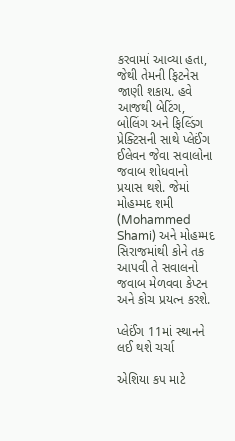કરવામાં આવ્યા હતા, જેથી તેમની ફિટનેસ જાણી શકાય. હવે આજથી બેટિંગ, બોલિંગ અને ફિલ્ડિંગ પ્રેક્ટિસની સાથે પ્લેઈંગ ઈલેવન જેવા સવાલોના જવાબ શોધવાનો પ્રયાસ થશે. જેમાં મોહમ્મદ શમી (Mohammed Shami) અને મોહમ્મદ સિરાજમાંથી કોને તક આપવી તે સવાલનો જવાબ મેળવવા કેપ્ટન અને કોચ પ્રયત્ન કરશે.

પ્લેઈંગ 11માં સ્થાનને લઈ થશે ચર્ચા

એશિયા કપ માટે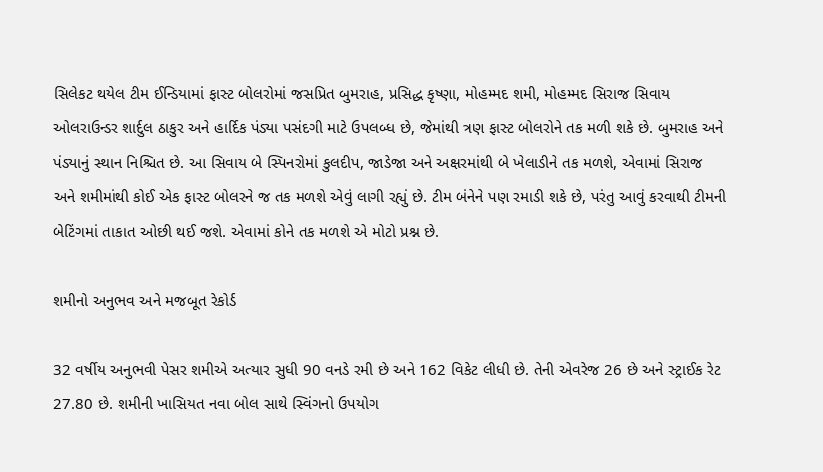સિલેકટ થયેલ ટીમ ઈન્ડિયામાં ફાસ્ટ બોલરોમાં જસપ્રિત બુમરાહ, પ્રસિદ્ધ કૃષ્ણા, મોહમ્મદ શમી, મોહમ્મદ સિરાજ સિવાય ઓલરાઉન્ડર શાર્દુલ ઠાકુર અને હાર્દિક પંડ્યા પસંદગી માટે ઉપલબ્ધ છે, જેમાંથી ત્રણ ફાસ્ટ બોલરોને તક મળી શકે છે. બુમરાહ અને પંડ્યાનું સ્થાન નિશ્ચિત છે. આ સિવાય બે સ્પિનરોમાં કુલદીપ, જાડેજા અને અક્ષરમાંથી બે ખેલાડીને તક મળશે, એવામાં સિરાજ અને શમીમાંથી કોઈ એક ફાસ્ટ બોલરને જ તક મળશે એવું લાગી રહ્યું છે. ટીમ બંનેને પણ રમાડી શકે છે, પરંતુ આવું કરવાથી ટીમની બેટિંગમાં તાકાત ઓછી થઈ જશે. એવામાં કોને તક મળશે એ મોટો પ્રશ્ન છે.

શમીનો અનુભવ અને મજબૂત રેકોર્ડ

32 વર્ષીય અનુભવી પેસર શમીએ અત્યાર સુધી 90 વનડે રમી છે અને 162 વિકેટ લીધી છે. તેની એવરેજ 26 છે અને સ્ટ્રાઈક રેટ 27.80 છે. શમીની ખાસિયત નવા બોલ સાથે સ્વિંગનો ઉપયોગ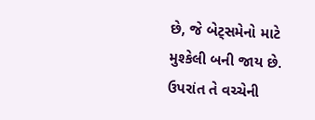છે, જે બેટ્સમેનો માટે મુશ્કેલી બની જાય છે. ઉપરાંત તે વચ્ચેની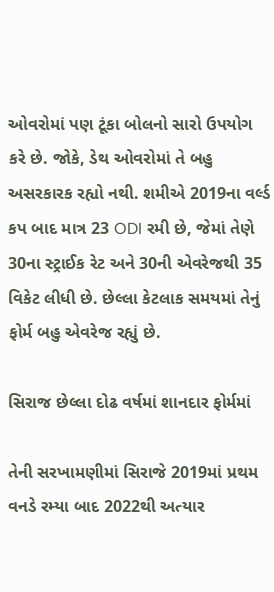ઓવરોમાં પણ ટૂંકા બોલનો સારો ઉપયોગ કરે છે. જોકે, ડેથ ઓવરોમાં તે બહુ અસરકારક રહ્યો નથી. શમીએ 2019ના વર્લ્ડ કપ બાદ માત્ર 23 ODI રમી છે, જેમાં તેણે 30ના સ્ટ્રાઈક રેટ અને 30ની એવરેજથી 35 વિકેટ લીધી છે. છેલ્લા કેટલાક સમયમાં તેનું ફોર્મ બહુ એવરેજ રહ્યું છે.

સિરાજ છેલ્લા દોઢ વર્ષમાં શાનદાર ફોર્મમાં

તેની સરખામણીમાં સિરાજે 2019માં પ્રથમ વનડે રમ્યા બાદ 2022થી અત્યાર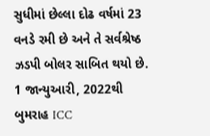સુધીમાં છેલ્લા દોઢ વર્ષમાં 23 વનડે રમી છે અને તે સર્વશ્રેષ્ઠ ઝડપી બોલર સાબિત થયો છે. 1 જાન્યુઆરી, 2022થી બુમરાહ ICC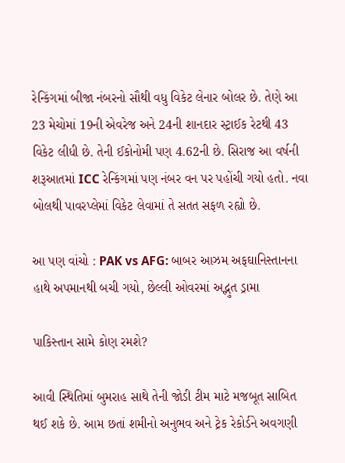રેન્કિંગમાં બીજા નંબરનો સૌથી વધુ વિકેટ લેનાર બોલર છે. તેણે આ 23 મેચોમાં 19ની એવરેજ અને 24ની શાનદાર સ્ટ્રાઈક રેટથી 43 વિકેટ લીધી છે. તેની ઈકોનોમી પણ 4.62ની છે. સિરાજ આ વર્ષની શરૂઆતમાં ICC રેન્કિંગમાં પણ નંબર વન પર પહોંચી ગયો હતો. નવા બોલથી પાવરપ્લેમાં વિકેટ લેવામાં તે સતત સફળ રહ્યો છે.

આ પણ વાંચો : PAK vs AFG: બાબર આઝમ અફઘાનિસ્તાનના હાથે અપમાનથી બચી ગયો, છેલ્લી ઓવરમાં અદ્ભુત ડ્રામા

પાકિસ્તાન સામે કોણ રમશે?

આવી સ્થિતિમાં બુમરાહ સાથે તેની જોડી ટીમ માટે મજબૂત સાબિત થઈ શકે છે. આમ છતાં શમીનો અનુભવ અને ટ્રેક રેકોર્ડને અવગણી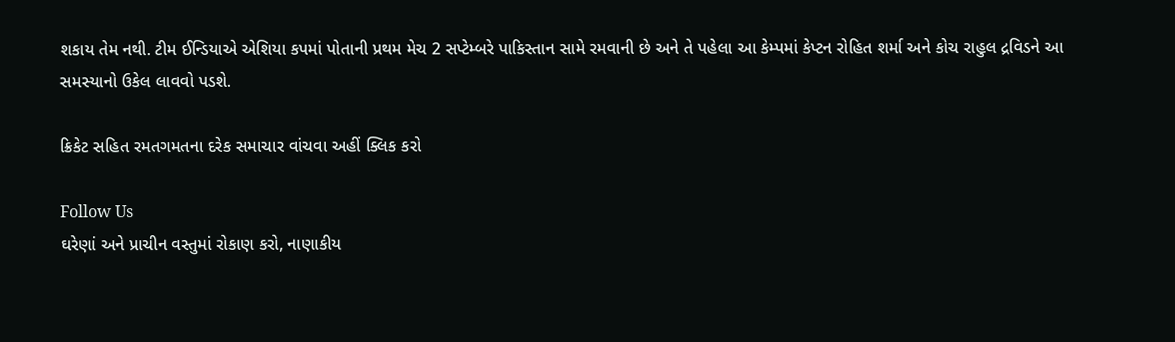શકાય તેમ નથી. ટીમ ઈન્ડિયાએ એશિયા કપમાં પોતાની પ્રથમ મેચ 2 સપ્ટેમ્બરે પાકિસ્તાન સામે રમવાની છે અને તે પહેલા આ કેમ્પમાં કેપ્ટન રોહિત શર્મા અને કોચ રાહુલ દ્રવિડને આ સમસ્યાનો ઉકેલ લાવવો પડશે.

ક્રિકેટ સહિત રમતગમતના દરેક સમાચાર વાંચવા અહીં ક્લિક કરો

Follow Us
ઘરેણાં અને પ્રાચીન વસ્તુમાં રોકાણ કરો, નાણાકીય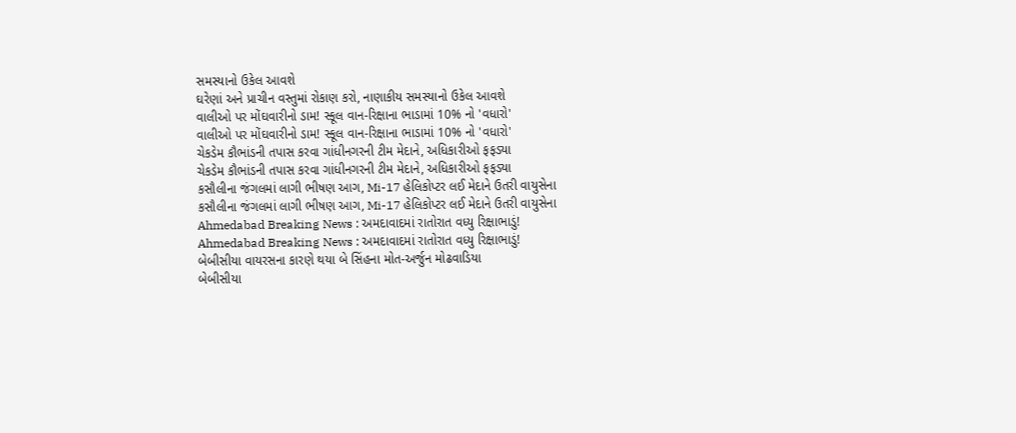સમસ્યાનો ઉકેલ આવશે
ઘરેણાં અને પ્રાચીન વસ્તુમાં રોકાણ કરો, નાણાકીય સમસ્યાનો ઉકેલ આવશે
વાલીઓ પર મોંઘવારીનો ડામ! સ્કૂલ વાન-રિક્ષાના ભાડામાં 10% નો 'વધારો'
વાલીઓ પર મોંઘવારીનો ડામ! સ્કૂલ વાન-રિક્ષાના ભાડામાં 10% નો 'વધારો'
ચેકડેમ કૌભાંડની તપાસ કરવા ગાંધીનગરની ટીમ મેદાને, અધિકારીઓ ફફડ્યા
ચેકડેમ કૌભાંડની તપાસ કરવા ગાંધીનગરની ટીમ મેદાને, અધિકારીઓ ફફડ્યા
કસૌલીના જંગલમાં લાગી ભીષણ આગ, Mi-17 હેલિકોપ્ટર લઈ મેદાને ઉતરી વાયુસેના
કસૌલીના જંગલમાં લાગી ભીષણ આગ, Mi-17 હેલિકોપ્ટર લઈ મેદાને ઉતરી વાયુસેના
Ahmedabad Breaking News : અમદાવાદમાં રાતોરાત વધ્યુ રિક્ષાભાડું!
Ahmedabad Breaking News : અમદાવાદમાં રાતોરાત વધ્યુ રિક્ષાભાડું!
બેબીસીયા વાયરસના કારણે થયા બે સિંહના મોત-અર્જુન મોઢવાડિયા
બેબીસીયા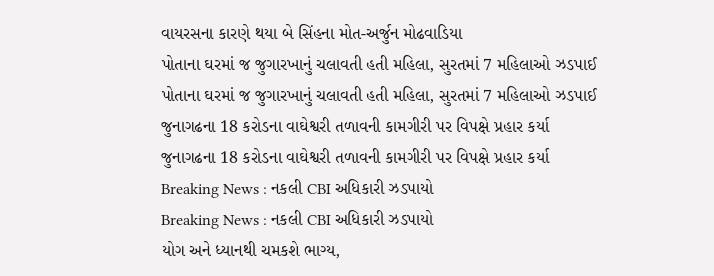વાયરસના કારણે થયા બે સિંહના મોત-અર્જુન મોઢવાડિયા
પોતાના ઘરમાં જ જુગારખાનું ચલાવતી હતી મહિલા, સુરતમાં 7 મહિલાઓ ઝડપાઈ
પોતાના ઘરમાં જ જુગારખાનું ચલાવતી હતી મહિલા, સુરતમાં 7 મહિલાઓ ઝડપાઈ
જુનાગઢના 18 કરોડના વાઘેશ્વરી તળાવની કામગીરી પર વિપક્ષે પ્રહાર કર્યા
જુનાગઢના 18 કરોડના વાઘેશ્વરી તળાવની કામગીરી પર વિપક્ષે પ્રહાર કર્યા
Breaking News : નકલી CBI અધિકારી ઝડપાયો
Breaking News : નકલી CBI અધિકારી ઝડપાયો
યોગ અને ધ્યાનથી ચમકશે ભાગ્ય,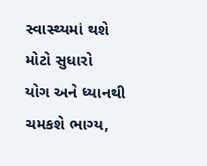સ્વાસ્થ્યમાં થશે મોટો સુધારો
યોગ અને ધ્યાનથી ચમકશે ભાગ્ય,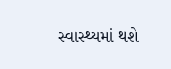સ્વાસ્થ્યમાં થશે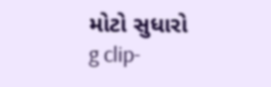મોટો સુધારો
g clip-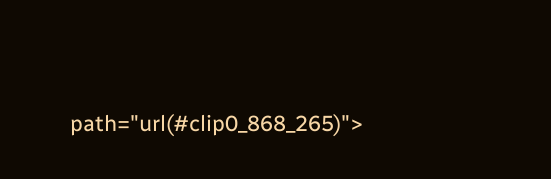path="url(#clip0_868_265)">